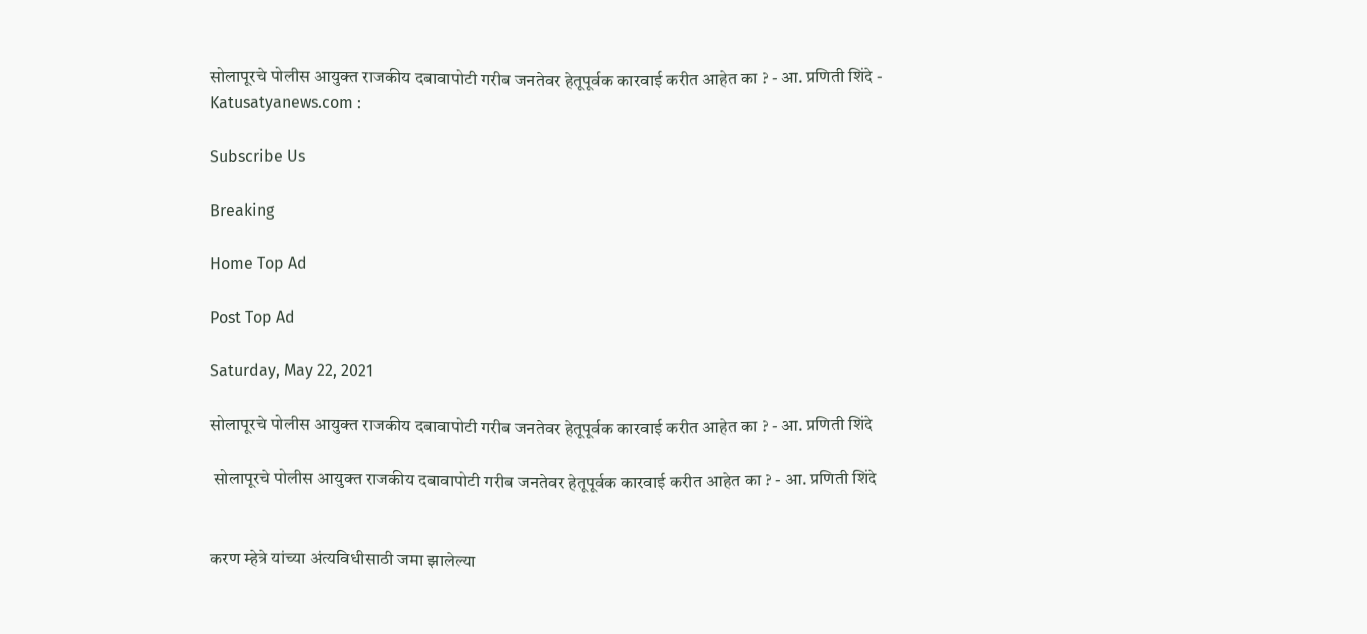सोलापूरचे पोलीस आयुक्त राजकीय दबावापोटी गरीब जनतेवर हेतूपूर्वक कारवाई करीत आहेत का ? - आ. प्रणिती शिंदे - Katusatyanews.com :

Subscribe Us

Breaking

Home Top Ad

Post Top Ad

Saturday, May 22, 2021

सोलापूरचे पोलीस आयुक्त राजकीय दबावापोटी गरीब जनतेवर हेतूपूर्वक कारवाई करीत आहेत का ? - आ. प्रणिती शिंदे

 सोलापूरचे पोलीस आयुक्त राजकीय दबावापोटी गरीब जनतेवर हेतूपूर्वक कारवाई करीत आहेत का ? - आ. प्रणिती शिंदे


करण म्हेत्रे यांच्या अंत्यविधीसाठी जमा झालेल्या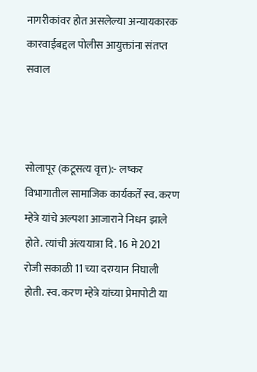नागरीकांवर होत असलेल्या अन्यायकारक कारवाईबद्दल पोलीस आयुक्तांना संतप्त सवाल



सोलापूर (कटूसत्य वृत्त):- लष्कर विभागातील सामाजिक कार्यकर्ते स्व. करण म्हेत्रे यांचे अल्पशा आजाराने निधन झाले होते. त्यांची अंत्ययात्रा दि. 16 मे 2021 रोजी सकाळी 11 च्या दरम्यान निघाली होती. स्व. करण म्हेत्रे यांच्या प्रेमापोटी या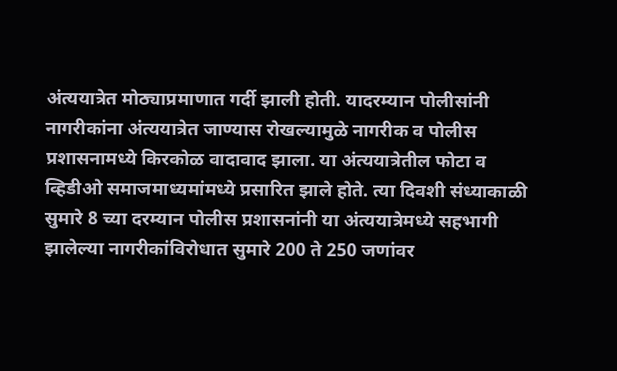अंत्ययात्रेत मोठ्याप्रमाणात गर्दी झाली होती. यादरम्यान पोलीसांनी नागरीकांना अंत्ययात्रेत जाण्यास रोखल्यामुळे नागरीक व पोलीस प्रशासनामध्ये किरकोळ वादावाद झाला. या अंत्ययात्रेतील फोटा व व्हिडीओ समाजमाध्यमांमध्ये प्रसारित झाले होते. त्या दिवशी संध्याकाळी सुमारे 8 च्या दरम्यान पोलीस प्रशासनांनी या अंत्ययात्रेमध्ये सहभागी झालेल्या नागरीकांविरोधात सुमारे 200 ते 250 जणांवर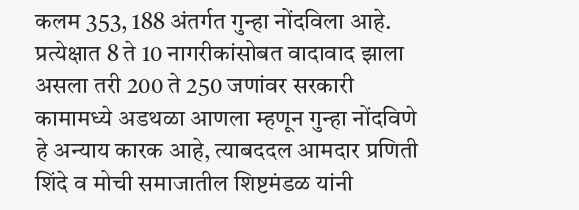कलम 353, 188 अंतर्गत गुन्हा नोंदविला आहे. प्रत्येक्षात 8 ते 10 नागरीकांसोबत वादावाद झाला असला तरी 200 ते 250 जणांवर सरकारी कामामध्ये अडथळा आणला म्हणून गुन्हा नोंदविणे हे अन्याय कारक आहे, त्याबददल आमदार प्रणिती शिंदे व मोची समाजातील शिष्टमंडळ यांनी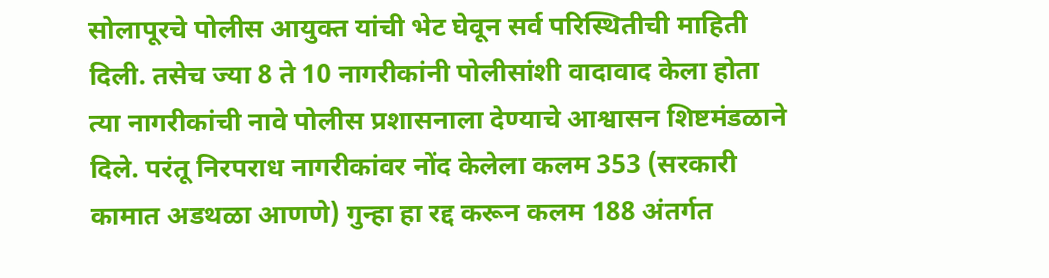सोलापूरचे पोलीस आयुक्त यांची भेट घेवून सर्व परिस्थितीची माहिती दिली. तसेच ज्या 8 ते 10 नागरीकांनी पोलीसांशी वादावाद केला होता त्या नागरीकांची नावे पोलीस प्रशासनाला देण्याचे आश्वासन शिष्टमंडळाने दिले. परंतू निरपराध नागरीकांवर नोंद केलेला कलम 353 (सरकारी कामात अडथळा आणणे) गुन्हा हा रद्द करून कलम 188 अंतर्गत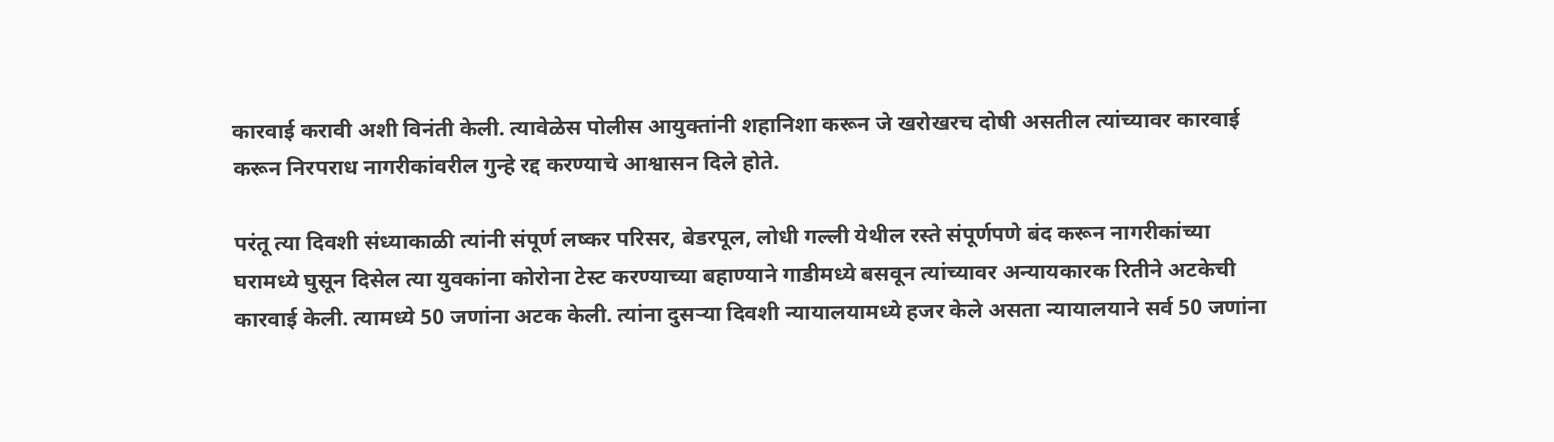कारवाई करावी अशी विनंती केली. त्यावेळेस पोलीस आयुक्तांनी शहानिशा करून जे खरोखरच दोषी असतील त्यांच्यावर कारवाई करून निरपराध नागरीकांवरील गुन्हे रद्द करण्याचे आश्वासन दिले होते.

परंतू त्या दिवशी संध्याकाळी त्यांनी संपूर्ण लष्कर परिसर, बेडरपूल, लोधी गल्ली येथील रस्ते संपूर्णपणे बंद करून नागरीकांच्या घरामध्ये घुसून दिसेल त्या युवकांना कोरोना टेस्ट करण्याच्या बहाण्याने गाडीमध्ये बसवून त्यांच्यावर अन्यायकारक रितीने अटकेची कारवाई केली. त्यामध्ये 50 जणांना अटक केली. त्यांना दुसऱ्या दिवशी न्यायालयामध्ये हजर केले असता न्यायालयाने सर्व 50 जणांना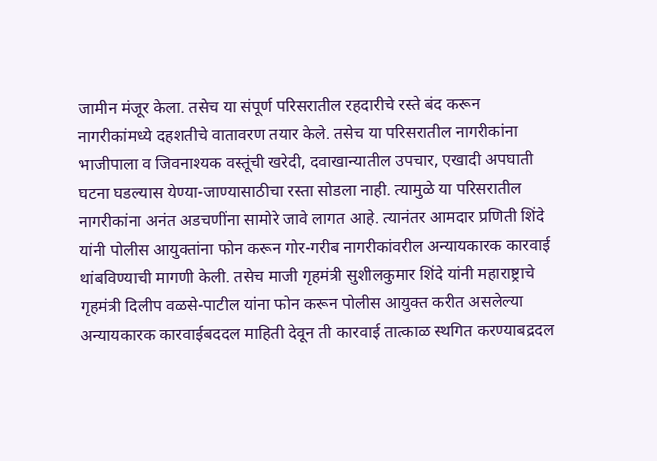जामीन मंजूर केला. तसेच या संपूर्ण परिसरातील रहदारीचे रस्ते बंद करून नागरीकांमध्ये दहशतीचे वातावरण तयार केले. तसेच या परिसरातील नागरीकांना भाजीपाला व जिवनाश्यक वस्तूंची खरेदी, दवाखान्यातील उपचार, एखादी अपघाती घटना घडल्यास येण्या-जाण्यासाठीचा रस्ता सोडला नाही. त्यामुळे या परिसरातील नागरीकांना अनंत अडचणींना सामोरे जावे लागत आहे. त्यानंतर आमदार प्रणिती शिंदे यांनी पोलीस आयुक्तांना फोन करून गोर-गरीब नागरीकांवरील अन्यायकारक कारवाई थांबविण्याची मागणी केली. तसेच माजी गृहमंत्री सुशीलकुमार शिंदे यांनी महाराष्ट्राचे गृहमंत्री दिलीप वळसे-पाटील यांना फोन करून पोलीस आयुक्त करीत असलेल्या अन्यायकारक कारवाईबददल माहिती देवून ती कारवाई तात्काळ स्थगित करण्याबद्रदल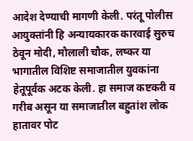आदेश देण्याची मागणी केली. परंतू पोलीस आयुक्तांनी हि अन्यायकारक कारवाई सुरुच ठेवून मोदी, मौलाली चौक, लष्कर या भागातील विशिष्ट समाजातील युवकांना हेतूपूर्वक अटक केली. हा समाज कष्टकरी व गरीब असून या समाजातील बहुतांश लोक हातावर पोट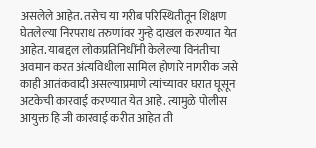असलेले आहेत. तसेच या गरीब परिस्थितीतून शिक्षण घेतलेल्या निरपराध तरुणांवर गुन्हे दाखल करण्यात येत आहेत. याबद्दल लोकप्रतिनिधींनी केलेल्या विनंतीचा अवमान करत अंत्यविधीला सामिल होणारे नागरीक जसे काही आतंकवादी असल्याप्रमाणे त्यांच्यावर घरात घूसून अटकेची कारवाई करण्यात येत आहे. त्यामुळे पोलीस आयुक्त हि जी कारवाई करीत आहेत ती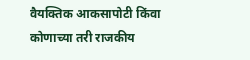वैयक्तिक आकसापोटी किंवा कोणाच्या तरी राजकीय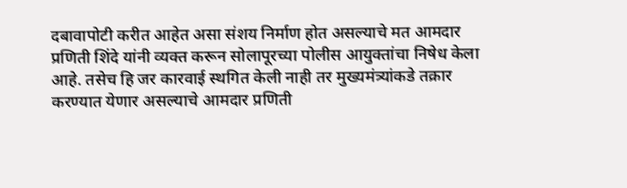दबावापोटी करीत आहेत असा संशय निर्माण होत असल्याचे मत आमदार प्रणिती शिंदे यांनी व्यक्त करून सोलापूरच्या पोलीस आयुक्तांचा निषेध केला आहे. तसेच हि जर कारवाई स्थगित केली नाही तर मुख्यमंत्र्यांकडे तक्रार करण्यात येणार असल्याचे आमदार प्रणिती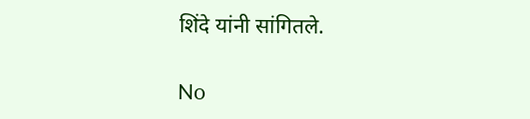शिंदे यांनी सांगितले.

No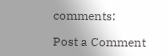comments:

Post a Comment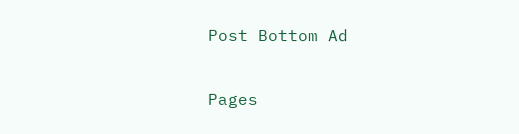Post Bottom Ad

Pages